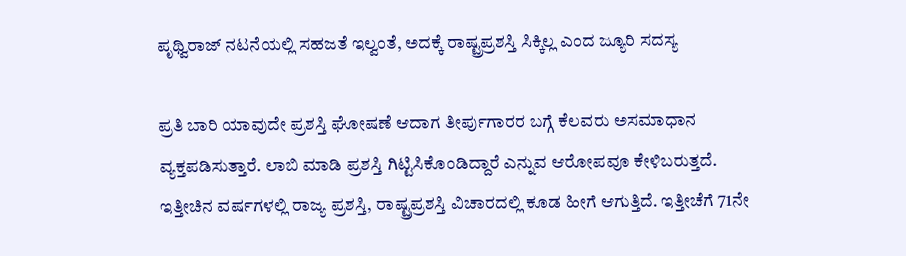ಪೃಥ್ವಿರಾಜ್ ನಟನೆಯಲ್ಲಿ ಸಹಜತೆ ಇಲ್ವಂತೆ, ಅದಕ್ಕೆ ರಾಷ್ಟ್ರಪ್ರಶಸ್ತಿ ಸಿಕ್ಕಿಲ್ಲ ಎಂದ ಜ್ಯೂರಿ ಸದಸ್ಯ

ಪ್ರತಿ ಬಾರಿ ಯಾವುದೇ ಪ್ರಶಸ್ತಿ ಘೋಷಣೆ ಆದಾಗ ತೀರ್ಪುಗಾರರ ಬಗ್ಗೆ ಕೆಲವರು ಅಸಮಾಧಾನ ವ್ಯಕ್ತಪಡಿಸುತ್ತಾರೆ. ಲಾಬಿ ಮಾಡಿ ಪ್ರಶಸ್ತಿ ಗಿಟ್ಟಿಸಿಕೊಂಡಿದ್ದಾರೆ ಎನ್ನುವ ಆರೋಪವೂ ಕೇಳಿಬರುತ್ತದೆ. ಇತ್ತೀಚಿನ ವರ್ಷಗಳಲ್ಲಿ ರಾಜ್ಯ ಪ್ರಶಸ್ತಿ, ರಾಷ್ಟ್ರಪ್ರಶಸ್ತಿ ವಿಚಾರದಲ್ಲಿ ಕೂಡ ಹೀಗೆ ಆಗುತ್ತಿದೆ. ಇತ್ತೀಚೆಗೆ 71ನೇ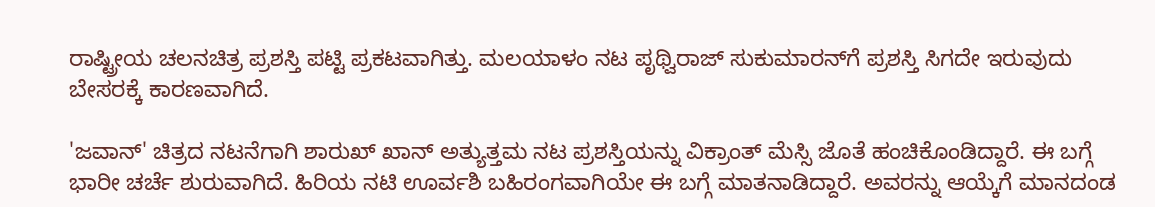ರಾಷ್ಟ್ರೀಯ ಚಲನಚಿತ್ರ ಪ್ರಶಸ್ತಿ ಪಟ್ಟಿ ಪ್ರಕಟವಾಗಿತ್ತು. ಮಲಯಾಳಂ ನಟ ಪೃಥ್ವಿರಾಜ್ ಸುಕುಮಾರನ್‌ಗೆ ಪ್ರಶಸ್ತಿ ಸಿಗದೇ ಇರುವುದು ಬೇಸರಕ್ಕೆ ಕಾರಣವಾಗಿದೆ.

'ಜವಾನ್' ಚಿತ್ರದ ನಟನೆಗಾಗಿ ಶಾರುಖ್ ಖಾನ್ ಅತ್ಯುತ್ತಮ ನಟ ಪ್ರಶಸ್ತಿಯನ್ನು ವಿಕ್ರಾಂತ್ ಮೆಸ್ಸಿ ಜೊತೆ ಹಂಚಿಕೊಂಡಿದ್ದಾರೆ. ಈ ಬಗ್ಗೆ ಭಾರೀ ಚರ್ಚೆ ಶುರುವಾಗಿದೆ. ಹಿರಿಯ ನಟಿ ಊರ್ವಶಿ ಬಹಿರಂಗವಾಗಿಯೇ ಈ ಬಗ್ಗೆ ಮಾತನಾಡಿದ್ದಾರೆ. ಅವರನ್ನು ಆಯ್ಕೆಗೆ ಮಾನದಂಡ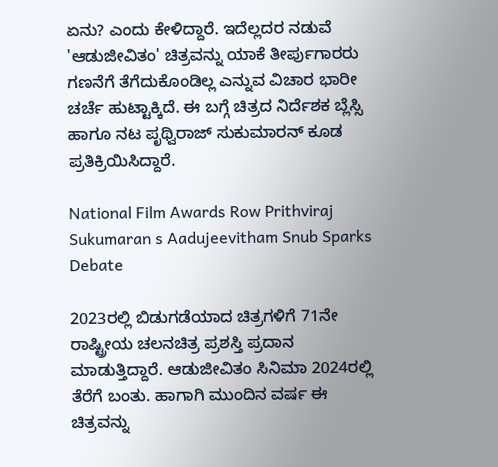ಏನು? ಎಂದು ಕೇಳಿದ್ದಾರೆ. ಇದೆಲ್ಲದರ ನಡುವೆ 'ಆಡುಜೀವಿತಂ' ಚಿತ್ರವನ್ನು ಯಾಕೆ ತೀರ್ಪುಗಾರರು ಗಣನೆಗೆ ತೆಗೆದುಕೊಂಡಿಲ್ಲ ಎನ್ನುವ ವಿಚಾರ ಭಾರೀ ಚರ್ಚೆ ಹುಟ್ಟಾಕ್ಕಿದೆ. ಈ ಬಗ್ಗೆ ಚಿತ್ರದ ನಿರ್ದೆಶಕ ಬ್ಲೆಸ್ಸಿ ಹಾಗೂ ನಟ ಪೃಥ್ವಿರಾಜ್ ಸುಕುಮಾರನ್‌ ಕೂಡ ಪ್ರತಿಕ್ರಿಯಿಸಿದ್ದಾರೆ.

National Film Awards Row Prithviraj Sukumaran s Aadujeevitham Snub Sparks Debate

2023ರಲ್ಲಿ ಬಿಡುಗಡೆಯಾದ ಚಿತ್ರಗಳಿಗೆ 71ನೇ ರಾಷ್ಟ್ರೀಯ ಚಲನಚಿತ್ರ ಪ್ರಶಸ್ತಿ ಪ್ರದಾನ ಮಾಡುತ್ತಿದ್ದಾರೆ. ಆಡುಜೀವಿತಂ ಸಿನಿಮಾ 2024ರಲ್ಲಿ ತೆರೆಗೆ ಬಂತು. ಹಾಗಾಗಿ ಮುಂದಿನ ವರ್ಷ ಈ ಚಿತ್ರವನ್ನು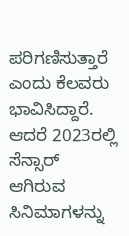ಪರಿಗಣಿಸುತ್ತಾರೆ ಎಂದು ಕೆಲವರು ಭಾವಿಸಿದ್ದಾರೆ. ಆದರೆ 2023ರಲ್ಲಿ ಸೆನ್ಸಾರ್ ಆಗಿರುವ ಸಿನಿಮಾಗಳನ್ನು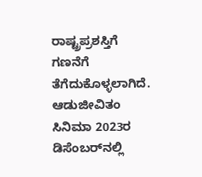ರಾಷ್ಟ್ರಪ್ರಶಸ್ತಿಗೆ ಗಣನೆಗೆ ತೆಗೆದುಕೊಳ್ಳಲಾಗಿದೆ. ಆಡುಜೀವಿತಂ ಸಿನಿಮಾ 2023ರ ಡಿಸೆಂಬರ್‌ನಲ್ಲಿ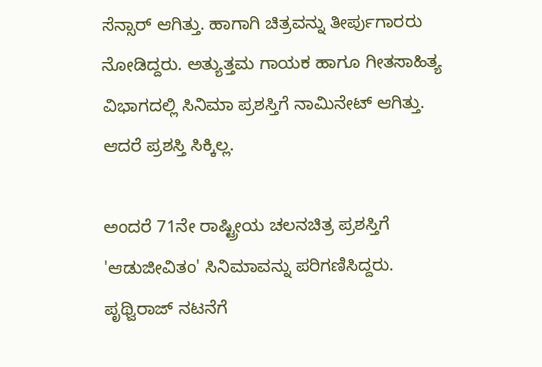ಸೆನ್ಸಾರ್ ಆಗಿತ್ತು. ಹಾಗಾಗಿ ಚಿತ್ರವನ್ನು ತೀರ್ಪುಗಾರರು ನೋಡಿದ್ದರು. ಅತ್ಯುತ್ತಮ ಗಾಯಕ ಹಾಗೂ ಗೀತಸಾಹಿತ್ಯ ವಿಭಾಗದಲ್ಲಿ ಸಿನಿಮಾ ಪ್ರಶಸ್ತಿಗೆ ನಾಮಿನೇಟ್ ಆಗಿತ್ತು. ಆದರೆ ಪ್ರಶಸ್ತಿ ಸಿಕ್ಕಿಲ್ಲ.

ಅಂದರೆ 71ನೇ ರಾಷ್ಟ್ರೀಯ ಚಲನಚಿತ್ರ ಪ್ರಶಸ್ತಿಗೆ 'ಆಡುಜೀವಿತಂ' ಸಿನಿಮಾವನ್ನು ಪರಿಗಣಿಸಿದ್ದರು. ಪೃಥ್ವಿರಾಜ್ ನಟನೆಗೆ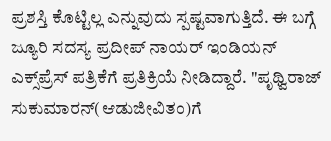ಪ್ರಶಸ್ತಿ ಕೊಟ್ಟಿಲ್ಲ ಎನ್ನುವುದು ಸ್ಪಷ್ಟವಾಗುತ್ತಿದೆ. ಈ ಬಗ್ಗೆ ಜ್ಯೂರಿ ಸದಸ್ಯ ಪ್ರದೀಪ್ ನಾಯರ್ ಇಂಡಿಯನ್ ಎಕ್ಸ್‌ಪ್ರೆಸ್‌ ಪತ್ರಿಕೆಗೆ ಪ್ರತಿಕ್ರಿಯೆ ನೀಡಿದ್ದಾರೆ. "ಪೃಥ್ವಿರಾಜ್ ಸುಕುಮಾರನ್‌(ಆಡುಜೀವಿತಂ)ಗೆ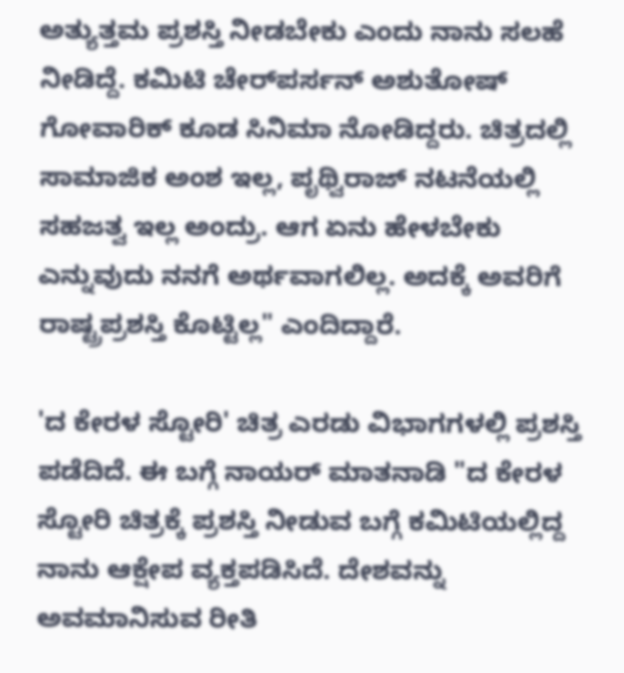ಅತ್ಯುತ್ತಮ ಪ್ರಶಸ್ತಿ ನೀಡಬೇಕು ಎಂದು ನಾನು ಸಲಹೆ ನೀಡಿದ್ದೆ. ಕಮಿಟಿ ಚೇರ್‌ಪರ್ಸನ್ ಅಶುತೋಷ್ ಗೋವಾರಿಕ್ ಕೂಡ ಸಿನಿಮಾ ನೋಡಿದ್ದರು. ಚಿತ್ರದಲ್ಲಿ ಸಾಮಾಜಿಕ ಅಂಶ ಇಲ್ಲ, ಪೃಥ್ವಿರಾಜ್ ನಟನೆಯಲ್ಲಿ ಸಹಜತ್ವ ಇಲ್ಲ ಅಂದ್ರು. ಆಗ ಏನು ಹೇಳಬೇಕು ಎನ್ನುವುದು ನನಗೆ ಅರ್ಥವಾಗಲಿಲ್ಲ. ಅದಕ್ಕೆ ಅವರಿಗೆ ರಾಷ್ಟ್ರಪ್ರಶಸ್ತಿ ಕೊಟ್ಟಿಲ್ಲ" ಎಂದಿದ್ದಾರೆ.

'ದ ಕೇರಳ ಸ್ಟೋರಿ' ಚಿತ್ರ ಎರಡು ವಿಭಾಗಗಳಲ್ಲಿ ಪ್ರಶಸ್ತಿ ಪಡೆದಿದೆ. ಈ ಬಗ್ಗೆ ನಾಯರ್ ಮಾತನಾಡಿ "ದ ಕೇರಳ ಸ್ಟೋರಿ ಚಿತ್ರಕ್ಕೆ ಪ್ರಶಸ್ತಿ ನೀಡುವ ಬಗ್ಗೆ ಕಮಿಟಿಯಲ್ಲಿದ್ದ ನಾನು ಆಕ್ಷೇಪ ವ್ಯಕ್ತಪಡಿಸಿದೆ. ದೇಶವನ್ನು ಅವಮಾನಿಸುವ ರೀತಿ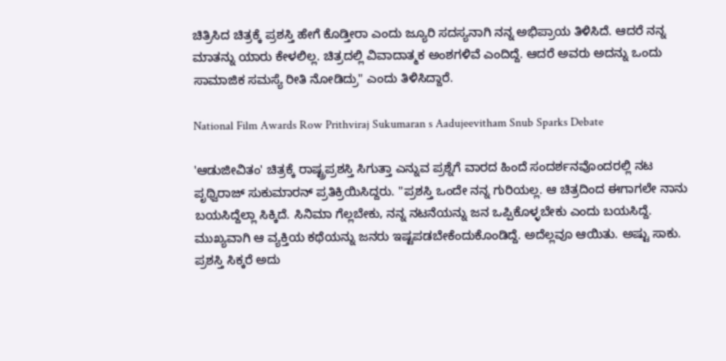ಚಿತ್ರಿಸಿದ ಚಿತ್ರಕ್ಕೆ ಪ್ರಶಸ್ತಿ ಹೇಗೆ ಕೊಡ್ತೀರಾ ಎಂದು ಜ್ಯೂರಿ ಸದಸ್ಯನಾಗಿ ನನ್ನ ಅಭಿಪ್ರಾಯ ತಿಳಿಸಿದೆ. ಆದರೆ ನನ್ನ ಮಾತನ್ನು ಯಾರು ಕೇಳಲಿಲ್ಲ. ಚಿತ್ರದಲ್ಲಿ ವಿವಾದಾತ್ಮಕ ಅಂಶಗಳಿವೆ ಎಂದಿದ್ದೆ. ಆದರೆ ಅವರು ಅದನ್ನು ಒಂದು ಸಾಮಾಜಿಕ ಸಮಸ್ಯೆ ರೀತಿ ನೋಡಿದ್ರು" ಎಂದು ತಿಳಿಸಿದ್ದಾರೆ.

National Film Awards Row Prithviraj Sukumaran s Aadujeevitham Snub Sparks Debate

'ಆಡುಜೀವಿತಂ' ಚಿತ್ರಕ್ಕೆ ರಾಷ್ಟ್ರಪ್ರಶಸ್ತಿ ಸಿಗುತ್ತಾ ಎನ್ನುವ ಪ್ರಶ್ನೆಗೆ ವಾರದ ಹಿಂದೆ ಸಂದರ್ಶನವೊಂದರಲ್ಲಿ ನಟ ಪೃಥ್ವಿರಾಜ್ ಸುಕುಮಾರನ್ ಪ್ರತಿಕ್ರಿಯಿಸಿದ್ದರು. "ಪ್ರಶಸ್ತಿ ಒಂದೇ ನನ್ನ ಗುರಿಯಲ್ಲ. ಆ ಚಿತ್ರದಿಂದ ಈಗಾಗಲೇ ನಾನು ಬಯಸಿದ್ದೆಲ್ಲಾ ಸಿಕ್ಕಿದೆ. ಸಿನಿಮಾ ಗೆಲ್ಲಬೇಕು, ನನ್ನ ನಟನೆಯನ್ನು ಜನ ಒಪ್ಪಿಕೊಳ್ಳಬೇಕು ಎಂದು ಬಯಸಿದ್ದೆ. ಮುಖ್ಯವಾಗಿ ಆ ವ್ಯಕ್ತಿಯ ಕಥೆಯನ್ನು ಜನರು ಇಷ್ಟಪಡಬೇಕೆಂದುಕೊಂಡಿದ್ದೆ. ಅದೆಲ್ಲವೂ ಆಯಿತು. ಅಷ್ಟು ಸಾಕು. ಪ್ರಶಸ್ತಿ ಸಿಕ್ಕರೆ ಅದು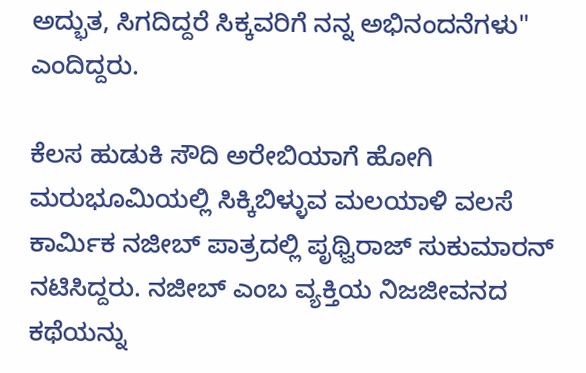ಅದ್ಭುತ, ಸಿಗದಿದ್ದರೆ ಸಿಕ್ಕವರಿಗೆ ನನ್ನ ಅಭಿನಂದನೆಗಳು" ಎಂದಿದ್ದರು.

ಕೆಲಸ ಹುಡುಕಿ ಸೌದಿ ಅರೇಬಿಯಾಗೆ ಹೋಗಿ ಮರುಭೂಮಿಯಲ್ಲಿ ಸಿಕ್ಕಿಬಿಳ್ಳುವ ಮಲಯಾಳಿ ವಲಸೆ ಕಾರ್ಮಿಕ ನಜೀಬ್ ಪಾತ್ರದಲ್ಲಿ ಪೃಥ್ವಿರಾಜ್ ಸುಕುಮಾರನ್ ನಟಿಸಿದ್ದರು. ನಜೀಬ್ ಎಂಬ ವ್ಯಕ್ತಿಯ ನಿಜಜೀವನದ ಕಥೆಯನ್ನು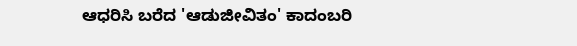ಆಧರಿಸಿ ಬರೆದ 'ಆಡುಜೀವಿತಂ' ಕಾದಂಬರಿ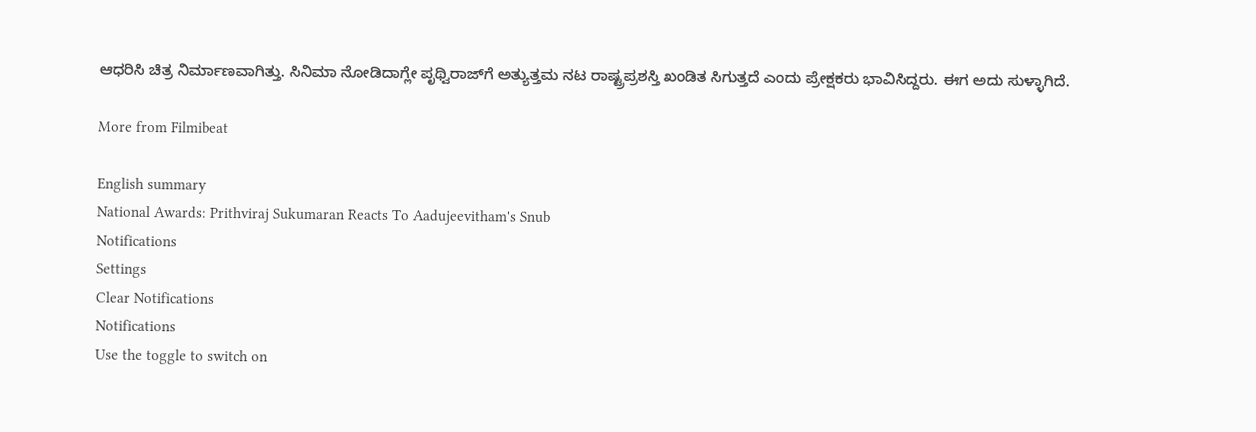ಆಧರಿಸಿ ಚಿತ್ರ ನಿರ್ಮಾಣವಾಗಿತ್ತು. ಸಿನಿಮಾ ನೋಡಿದಾಗ್ಲೇ ಪೃಥ್ವಿರಾಜ್‌ಗೆ ಅತ್ಯುತ್ತಮ ನಟ ರಾಷ್ಟ್ರಪ್ರಶಸ್ತಿ ಖಂಡಿತ ಸಿಗುತ್ತದೆ ಎಂದು ಪ್ರೇಕ್ಷಕರು ಭಾವಿಸಿದ್ದರು. ಈಗ ಅದು ಸುಳ್ಳಾಗಿದೆ.

More from Filmibeat

English summary
National Awards: Prithviraj Sukumaran Reacts To Aadujeevitham's Snub
Notifications
Settings
Clear Notifications
Notifications
Use the toggle to switch on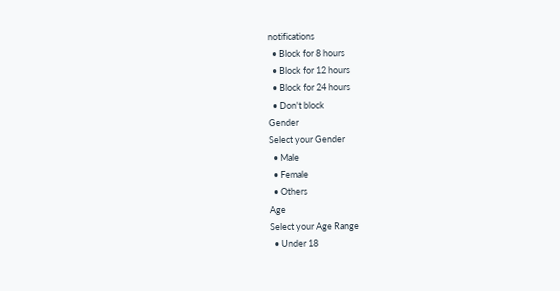notifications
  • Block for 8 hours
  • Block for 12 hours
  • Block for 24 hours
  • Don't block
Gender
Select your Gender
  • Male
  • Female
  • Others
Age
Select your Age Range
  • Under 18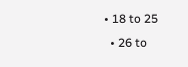• 18 to 25
  • 26 to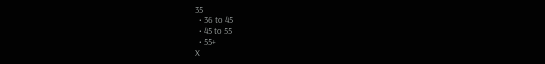35
  • 36 to 45
  • 45 to 55
  • 55+
X